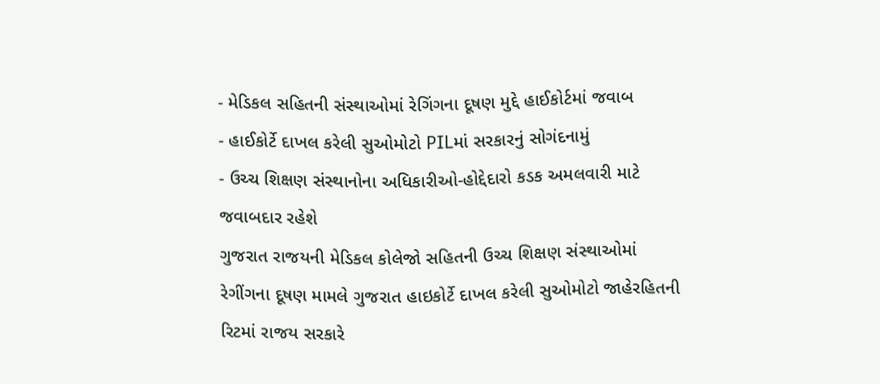- મેડિકલ સહિતની સંસ્થાઓમાં રેગિંગના દૂષણ મુદ્દે હાઈકોર્ટમાં જવાબ
- હાઈકોર્ટે દાખલ કરેલી સુઓમોટો PILમાં સરકારનું સોગંદનામું
- ઉચ્ચ શિક્ષણ સંસ્થાનોના અધિકારીઓ-હોદ્દેદારો કડક અમલવારી માટે જવાબદાર રહેશે
ગુજરાત રાજયની મેડિકલ કોલેજો સહિતની ઉચ્ચ શિક્ષણ સંસ્થાઓમાં રેગીંગના દૂષણ મામલે ગુજરાત હાઇકોર્ટે દાખલ કરેલી સુઓમોટો જાહેરહિતની રિટમાં રાજય સરકારે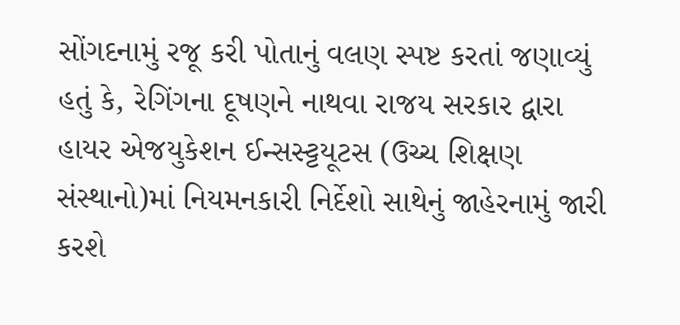સોંગદનામું રજૂ કરી પોતાનું વલણ સ્પષ્ટ કરતાં જણાવ્યું હતું કે, રેગિંગના દૂષણને નાથવા રાજય સરકાર દ્વારા હાયર એજયુકેશન ઈન્સસ્ટ્ટયૂટસ (ઉચ્ચ શિક્ષણ સંસ્થાનો)માં નિયમનકારી નિર્દેશો સાથેનું જાહેરનામું જારી કરશે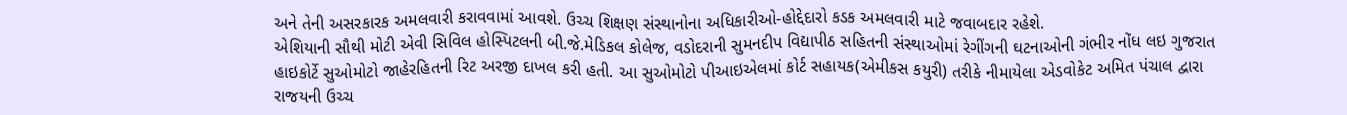અને તેની અસરકારક અમલવારી કરાવવામાં આવશે. ઉચ્ચ શિક્ષણ સંસ્થાનોના અધિકારીઓ-હોદ્દેદારો કડક અમલવારી માટે જવાબદાર રહેશે.
એશિયાની સૌથી મોટી એવી સિવિલ હોસ્પિટલની બી.જે.મેડિકલ કોલેજ, વડોદરાની સુમનદીપ વિદ્યાપીઠ સહિતની સંસ્થાઓમાં રેગીંગની ઘટનાઓની ગંભીર નોંધ લઇ ગુજરાત હાઇકોર્ટે સુઓમોટો જાહેરહિતની રિટ અરજી દાખલ કરી હતી. આ સુઓમોટો પીઆઇએલમાં કોર્ટ સહાયક(એમીકસ કયુરી) તરીકે નીમાયેલા એડવોકેટ અમિત પંચાલ દ્વારા રાજયની ઉચ્ચ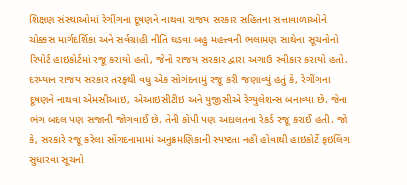શિક્ષણ સંસ્થાઓમાં રેગીંગના દૂષણને નાથવા રાજય સરકાર સહિતના સત્તાવાળાઓને ચોક્કસ માર્ગદર્શિકા અને સર્વગ્રાહી નીતિ ઘડવા બહુ મહત્ત્વની ભલામણ સાથેના સૂચનોનો રિપોર્ટ હાઇકોર્ટમાં રજૂ કરાયો હતો, જેનો રાજય સરકાર દ્વારા અગાઉ સ્વીકાર કરાયો હતો.
દરમ્યાન રાજય સરકાર તરફ્થી વધુ એક સોગંદનામું રજૂ કરી જણાવ્યું હતું કે, રેગીંગના દૂષણને નાથવા એમસીઆઇ, એઆઇસીટીઇ અને યુજીસીએ રેગ્યુલેશન્સ બનાવ્યા છે. જેના ભંગ બદલ પણ સજાની જોગવાઈ છે. તેની કોપી પણ અદાલતના રેકર્ડ રજૂ કરાઈ હતી. જો કે, સરકારે રજૂ કરેલા સોંગદનામામાં અનુક્રમણિકાની સ્પષ્ટતા નહી હોવાથી હાઇકોર્ટે ફઇલિંગ સુધારવા સૂચનો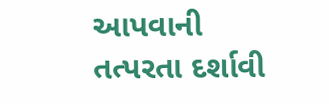આપવાની તત્પરતા દર્શાવી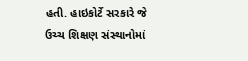હતી. હાઇકોર્ટે સરકારે જે ઉચ્ચ શિક્ષણ સંસ્થાનોમાં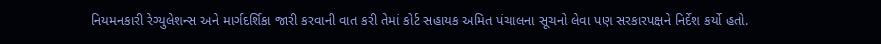નિયમનકારી રેગ્યુલેશન્સ અને માર્ગદર્શિકા જારી કરવાની વાત કરી તેમાં કોર્ટ સહાયક અમિત પંચાલના સૂચનો લેવા પણ સરકારપક્ષને નિર્દેશ કર્યો હતો.